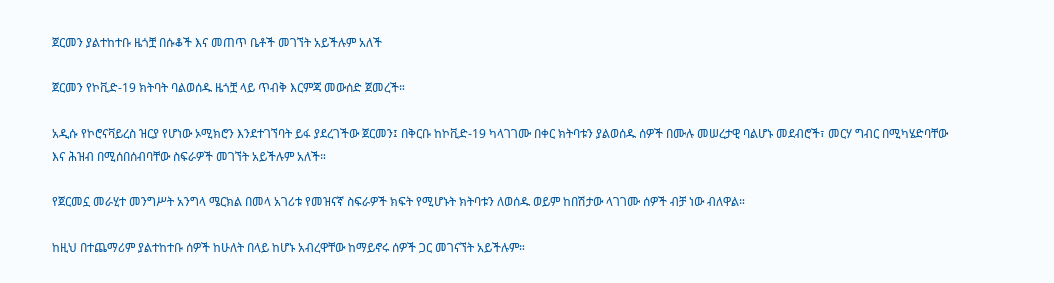ጀርመን ያልተከተቡ ዜጎቿ በሱቆች እና መጠጥ ቤቶች መገኘት አይችሉም አለች

ጀርመን የኮቪድ-19 ክትባት ባልወሰዱ ዜጎቿ ላይ ጥብቅ እርምጃ መውሰድ ጀመረች።

አዲሱ የኮሮናቫይረስ ዝርያ የሆነው ኦሚክሮን እንደተገኘባት ይፋ ያደረገችው ጀርመን፤ በቅርቡ ከኮቪድ-19 ካላገገሙ በቀር ክትባቱን ያልወሰዱ ሰዎች በሙሉ መሠረታዊ ባልሆኑ መደብሮች፣ መርሃ ግብር በሚካሄድባቸው እና ሕዝብ በሚሰበሰብባቸው ስፍራዎች መገኘት አይችሉም አለች።

የጀርመኗ መራሂተ መንግሥት አንግላ ሜርክል በመላ አገሪቱ የመዝናኛ ስፍራዎች ክፍት የሚሆኑት ክትባቱን ለወሰዱ ወይም ከበሽታው ላገገሙ ሰዎች ብቻ ነው ብለዋል።

ከዚህ በተጨማሪም ያልተከተቡ ሰዎች ከሁለት በላይ ከሆኑ አብረዋቸው ከማይኖሩ ሰዎች ጋር መገናኘት አይችሉም።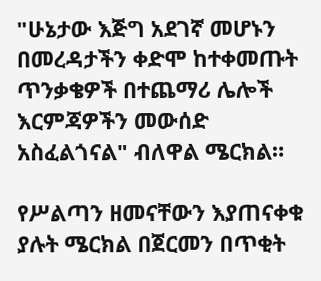"ሁኔታው እጅግ አደገኛ መሆኑን በመረዳታችን ቀድሞ ከተቀመጡት ጥንቃቄዎች በተጨማሪ ሌሎች እርምጃዎችን መውሰድ አስፈልጎናል" ብለዋል ሜርክል።

የሥልጣን ዘመናቸውን እያጠናቀቁ ያሉት ሜርክል በጀርመን በጥቂት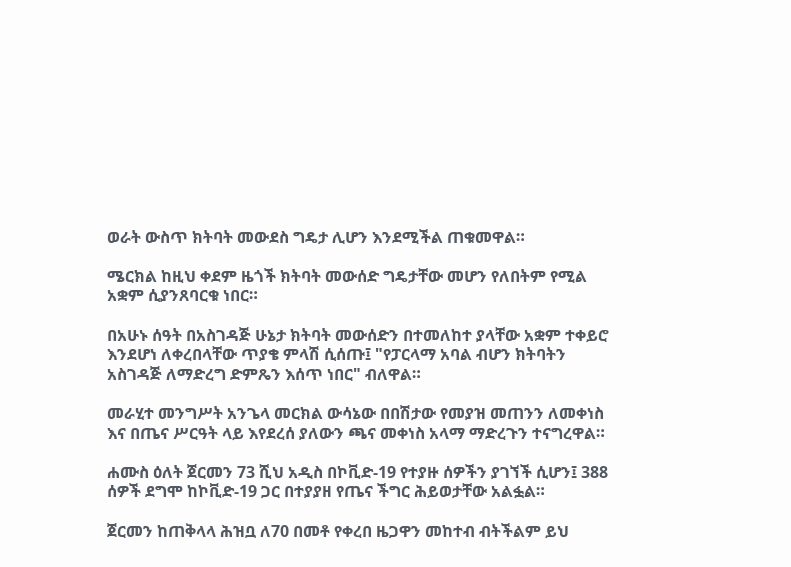ወራት ውስጥ ክትባት መውደስ ግዴታ ሊሆን እንደሚችል ጠቁመዋል።

ሜርክል ከዚህ ቀደም ዜጎች ክትባት መውሰድ ግዴታቸው መሆን የለበትም የሚል አቋም ሲያንጸባርቁ ነበር።

በአሁኑ ሰዓት በአስገዳጅ ሁኔታ ክትባት መውሰድን በተመለከተ ያላቸው አቋም ተቀይሮ እንደሆነ ለቀረበላቸው ጥያቄ ምላሽ ሲሰጡ፤ "የፓርላማ አባል ብሆን ክትባትን አስገዳጅ ለማድረግ ድምጼን እሰጥ ነበር" ብለዋል።

መራሂተ መንግሥት አንጌላ መርክል ውሳኔው በበሽታው የመያዝ መጠንን ለመቀነስ እና በጤና ሥርዓት ላይ እየደረሰ ያለውን ጫና መቀነስ አላማ ማድረጉን ተናግረዋል።

ሐሙስ ዕለት ጀርመን 73 ሺህ አዲስ በኮቪድ-19 የተያዙ ሰዎችን ያገኘች ሲሆን፤ 388 ሰዎች ደግሞ ከኮቪድ-19 ጋር በተያያዘ የጤና ችግር ሕይወታቸው አልፏል።

ጀርመን ከጠቅላላ ሕዝቧ ለ70 በመቶ የቀረበ ዜጋዋን መከተብ ብትችልም ይህ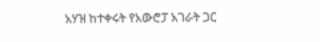አሃዝ ከተቀሩት የአውሮፓ አገራት ጋር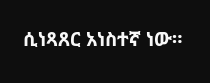ሲነጻጸር አነስተኛ ነው።